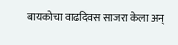बायकोचा वाढदिवस साजरा केला अन्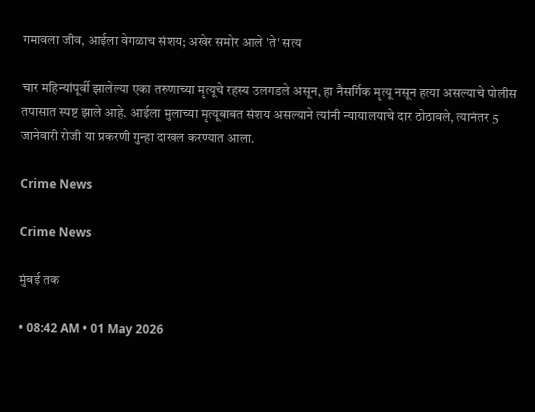गमावला जीव, आईला वेगळाच संशय; अखेर समोर आले 'ते' सत्य

चार महिन्यांपूर्वी झालेल्या एका तरुणाच्या मृत्यूचे रहस्य उलगडले असून, हा नैसर्गिक मृत्यू नसून हत्या असल्याचे पोलीस तपासात स्पष्ट झाले आहे. आईला मुलाच्या मृत्यूबाबत संशय असल्याने त्यांनी न्यायालयाचे दार ठोठावले, त्यानंतर 5 जानेवारी रोजी या प्रकरणी गुन्हा दाखल करण्यात आला.

Crime News

Crime News

मुंबई तक

• 08:42 AM • 01 May 2026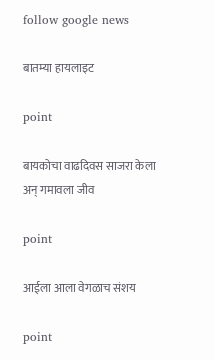follow google news

बातम्या हायलाइट

point

बायकोचा वाढदिवस साजरा केला अन् गमावला जीव

point

आईला आला वेगळाच संशय

point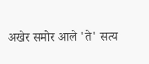अखेर समोर आले 'ते' सत्य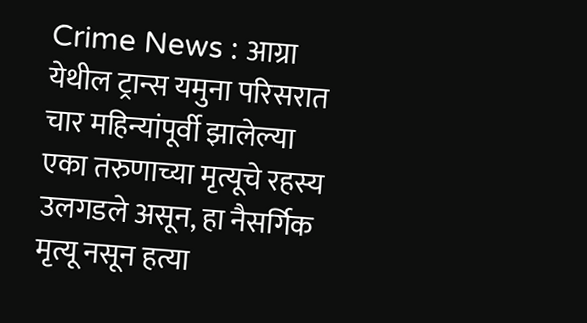Crime News : आग्रा येथील ट्रान्स यमुना परिसरात चार महिन्यांपूर्वी झालेल्या एका तरुणाच्या मृत्यूचे रहस्य उलगडले असून, हा नैसर्गिक मृत्यू नसून हत्या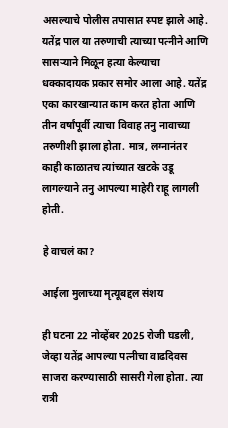असल्याचे पोलीस तपासात स्पष्ट झाले आहे. यतेंद्र पाल या तरुणाची त्याच्या पत्नीने आणि सासऱ्याने मिळून हत्या केल्याचा धक्कादायक प्रकार समोर आला आहे. यतेंद्र एका कारखान्यात काम करत होता आणि तीन वर्षांपूर्वी त्याचा विवाह तनु नावाच्या तरुणीशी झाला होता. मात्र, लग्नानंतर काही काळातच त्यांच्यात खटके उडू लागल्याने तनु आपल्या माहेरी राहू लागली होती.

हे वाचलं का?

आईला मुलाच्या मृत्यूबद्दल संशय

ही घटना 22 नोव्हेंबर 2025 रोजी घडली, जेव्हा यतेंद्र आपल्या पत्नीचा वाढदिवस साजरा करण्यासाठी सासरी गेला होता. त्या रात्री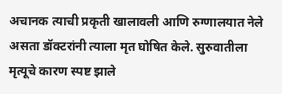अचानक त्याची प्रकृती खालावली आणि रुग्णालयात नेले असता डॉक्टरांनी त्याला मृत घोषित केले. सुरुवातीला मृत्यूचे कारण स्पष्ट झाले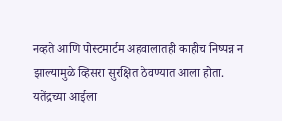नव्हते आणि पोस्टमार्टम अहवालातही काहीच निष्पन्न न झाल्यामुळे व्हिसरा सुरक्षित ठेवण्यात आला होता. यतेंद्रच्या आईला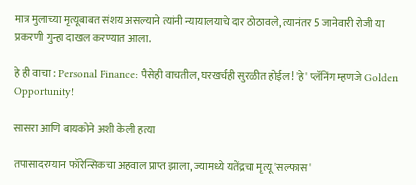मात्र मुलाच्या मृत्यूबाबत संशय असल्याने त्यांनी न्यायालयाचे दार ठोठावले, त्यानंतर 5 जानेवारी रोजी या प्रकरणी गुन्हा दाखल करण्यात आला.

हे ही वाचा : Personal Finance: पैसेही वाचतील, घरखर्चही सुरळीत होईल! 'हे' प्लॅनिंग म्हणजे Golden Opportunity!

सासरा आणि बायकोने अशी केली हत्या

तपासादरम्यान फॉरेन्सिकचा अहवाल प्राप्त झाला, ज्यामध्ये यतेंद्रचा मृत्यू 'सल्फास'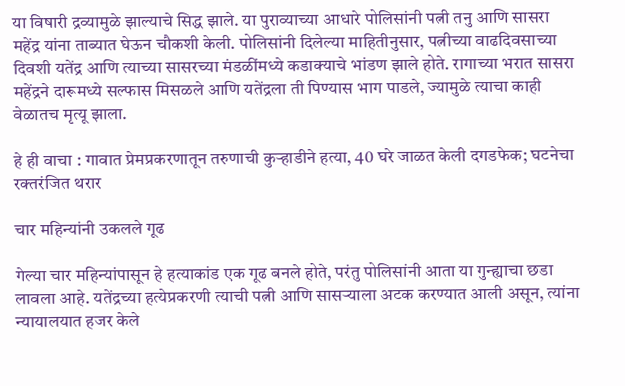या विषारी द्रव्यामुळे झाल्याचे सिद्ध झाले. या पुराव्याच्या आधारे पोलिसांनी पत्नी तनु आणि सासरा महेंद्र यांना ताब्यात घेऊन चौकशी केली. पोलिसांनी दिलेल्या माहितीनुसार, पत्नीच्या वाढदिवसाच्या दिवशी यतेंद्र आणि त्याच्या सासरच्या मंडळींमध्ये कडाक्याचे भांडण झाले होते. रागाच्या भरात सासरा महेंद्रने दारूमध्ये सल्फास मिसळले आणि यतेंद्रला ती पिण्यास भाग पाडले, ज्यामुळे त्याचा काही वेळातच मृत्यू झाला.

हे ही वाचा : गावात प्रेमप्रकरणातून तरुणाची कुऱ्हाडीने हत्या, 40 घरे जाळत केली दगडफेक; घटनेचा रक्तरंजित थरार

चार महिन्यांनी उकलले गूढ

गेल्या चार महिन्यांपासून हे हत्याकांड एक गूढ बनले होते, परंतु पोलिसांनी आता या गुन्ह्याचा छडा लावला आहे. यतेंद्रच्या हत्येप्रकरणी त्याची पत्नी आणि सासऱ्याला अटक करण्यात आली असून, त्यांना न्यायालयात हजर केले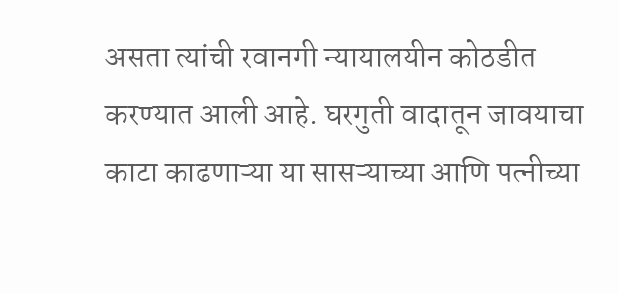असता त्यांची रवानगी न्यायालयीन कोठडीत करण्यात आली आहे. घरगुती वादातून जावयाचा काटा काढणाऱ्या या सासऱ्याच्या आणि पत्नीच्या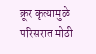क्रूर कृत्यामुळे परिसरात मोठी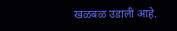खळबळ उडाली आहे.